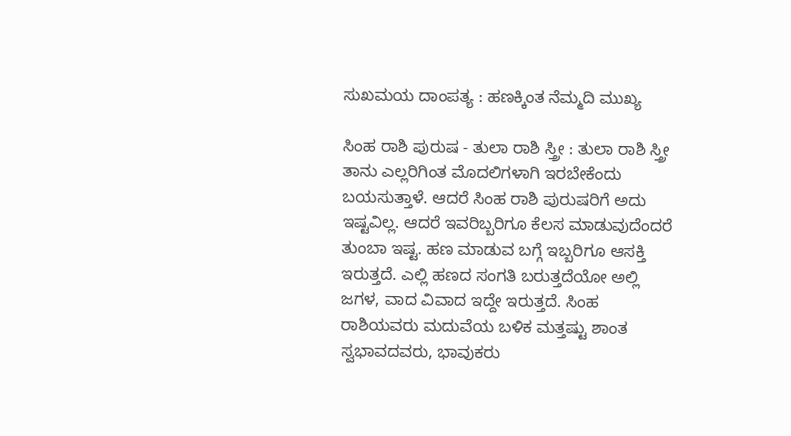ಸುಖಮಯ ದಾಂಪತ್ಯ : ಹಣಕ್ಕಿಂತ ನೆಮ್ಮದಿ ಮುಖ್ಯ

ಸಿಂಹ ರಾಶಿ ಪುರುಷ - ತುಲಾ ರಾಶಿ ಸ್ತ್ರೀ : ತುಲಾ ರಾಶಿ ಸ್ತ್ರೀ ತಾನು ಎಲ್ಲರಿಗಿಂತ ಮೊದಲಿಗಳಾಗಿ ಇರಬೇಕೆಂದು ಬಯಸುತ್ತಾಳೆ. ಆದರೆ ಸಿಂಹ ರಾಶಿ ಪುರುಷರಿಗೆ ಅದು ಇಷ್ಟವಿಲ್ಲ. ಆದರೆ ಇವರಿಬ್ಬರಿಗೂ ಕೆಲಸ ಮಾಡುವುದೆಂದರೆ ತುಂಬಾ ಇಷ್ಟ. ಹಣ ಮಾಡುವ ಬಗ್ಗೆ ಇಬ್ಬರಿಗೂ ಆಸಕ್ತಿ ಇರುತ್ತದೆ. ಎಲ್ಲಿ ಹಣದ ಸಂಗತಿ ಬರುತ್ತದೆಯೋ ಅಲ್ಲಿ ಜಗಳ, ವಾದ ವಿವಾದ ಇದ್ದೇ ಇರುತ್ತದೆ. ಸಿಂಹ ರಾಶಿಯವರು ಮದುವೆಯ ಬಳಿಕ ಮತ್ತಷ್ಟು ಶಾಂತ ಸ್ವಭಾವದವರು, ಭಾವುಕರು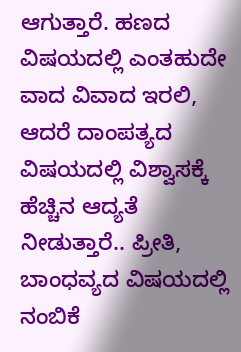ಆಗುತ್ತಾರೆ. ಹಣದ ವಿಷಯದಲ್ಲಿ ಎಂತಹುದೇ ವಾದ ವಿವಾದ ಇರಲಿ, ಆದರೆ ದಾಂಪತ್ಯದ ವಿಷಯದಲ್ಲಿ ವಿಶ್ವಾಸಕ್ಕೆ ಹೆಚ್ಚಿನ ಆದ್ಯತೆ ನೀಡುತ್ತಾರೆ.. ಪ್ರೀತಿ, ಬಾಂಧವ್ಯದ ವಿಷಯದಲ್ಲಿ ನಂಬಿಕೆ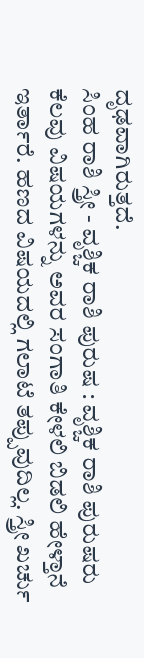ದೃಢವಾಗಿರುತ್ತದೆ.
ಸಿಂಹ ರಾಶಿ ಸ್ತ್ರೀ - ವೃಶ್ಚಿಕ ರಾಶಿ ಪುರುಷ : ವೃಶ್ಚಿಕ ರಾಶಿ ಪುರುಷರು ಕೆಲವು ವಿಷಯಗಳನ್ನು ಅವರ ಸಂಗಾತಿ ಕೇಳಲಿ ಬಿಡಲಿ ಹೇಳ್ತಾನೆ ಇರ್ತಾರೆ. ಹಣದ ವಿಷಯದಲ್ಲಿ ಗಲಾಟೆ ತಪ್ಪುವುದಿಲ್ಲ. ಸ್ತ್ರೀ ಖರ್ಚು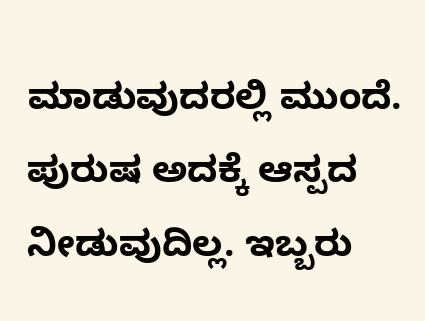ಮಾಡುವುದರಲ್ಲಿ ಮುಂದೆ. ಪುರುಷ ಅದಕ್ಕೆ ಆಸ್ಪದ ನೀಡುವುದಿಲ್ಲ. ಇಬ್ಬರು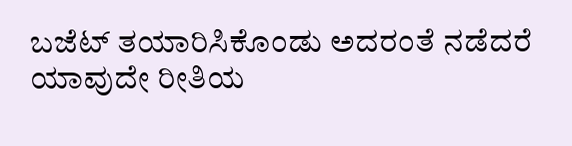ಬಜೆಟ್ ತಯಾರಿಸಿಕೊಂಡು ಅದರಂತೆ ನಡೆದರೆ ಯಾವುದೇ ರೀತಿಯ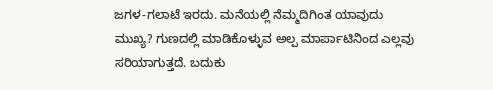ಜಗಳ-ಗಲಾಟೆ ಇರದು. ಮನೆಯಲ್ಲಿ ನೆಮ್ಮದಿಗಿಂತ ಯಾವುದು ಮುಖ್ಯ? ಗುಣದಲ್ಲಿ ಮಾಡಿಕೊಳ್ಳುವ ಅಲ್ಪ ಮಾರ್ಪಾಟಿನಿಂದ ಎಲ್ಲವು ಸರಿಯಾಗುತ್ತದೆ. ಬದುಕು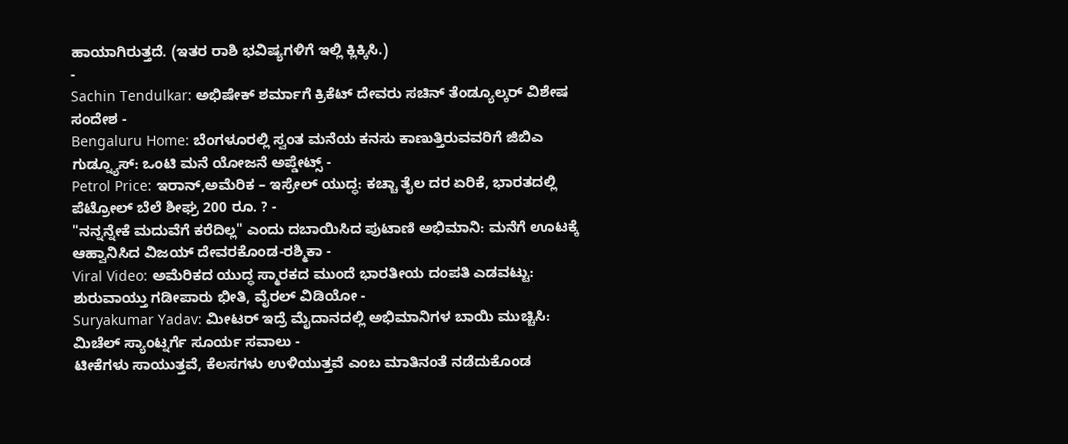ಹಾಯಾಗಿರುತ್ತದೆ. (ಇತರ ರಾಶಿ ಭವಿಷ್ಯಗಳಿಗೆ ಇಲ್ಲಿ ಕ್ಲಿಕ್ಕಿಸಿ.)
-
Sachin Tendulkar: ಅಭಿಷೇಕ್ ಶರ್ಮಾಗೆ ಕ್ರಿಕೆಟ್ ದೇವರು ಸಚಿನ್ ತೆಂಡ್ಯೂಲ್ಕರ್ ವಿಶೇಷ ಸಂದೇಶ -
Bengaluru Home: ಬೆಂಗಳೂರಲ್ಲಿ ಸ್ವಂತ ಮನೆಯ ಕನಸು ಕಾಣುತ್ತಿರುವವರಿಗೆ ಜಿಬಿಎ ಗುಡ್ನ್ಯೂಸ್: ಒಂಟಿ ಮನೆ ಯೋಜನೆ ಅಪ್ಡೇಟ್ಸ್ -
Petrol Price: ಇರಾನ್,ಅಮೆರಿಕ – ಇಸ್ರೇಲ್ ಯುದ್ಧ: ಕಚ್ಚಾ ತೈಲ ದರ ಏರಿಕೆ, ಭಾರತದಲ್ಲಿ ಪೆಟ್ರೋಲ್ ಬೆಲೆ ಶೀಘ್ರ 200 ರೂ. ? -
"ನನ್ನನ್ನೇಕೆ ಮದುವೆಗೆ ಕರೆದಿಲ್ಲ" ಎಂದು ದಬಾಯಿಸಿದ ಪುಟಾಣಿ ಅಭಿಮಾನಿ: ಮನೆಗೆ ಊಟಕ್ಕೆ ಆಹ್ವಾನಿಸಿದ ವಿಜಯ್ ದೇವರಕೊಂಡ-ರಶ್ಮಿಕಾ -
Viral Video: ಅಮೆರಿಕದ ಯುದ್ಧ ಸ್ಮಾರಕದ ಮುಂದೆ ಭಾರತೀಯ ದಂಪತಿ ಎಡವಟ್ಟು: ಶುರುವಾಯ್ತು ಗಡೀಪಾರು ಭೀತಿ, ವೈರಲ್ ವಿಡಿಯೋ -
Suryakumar Yadav: ಮೀಟರ್ ಇದ್ರೆ ಮೈದಾನದಲ್ಲಿ ಅಭಿಮಾನಿಗಳ ಬಾಯಿ ಮುಚ್ಚಿಸಿ: ಮಿಚೆಲ್ ಸ್ಯಾಂಟ್ನರ್ಗೆ ಸೂರ್ಯ ಸವಾಲು -
ಟೀಕೆಗಳು ಸಾಯುತ್ತವೆ, ಕೆಲಸಗಳು ಉಳಿಯುತ್ತವೆ ಎಂಬ ಮಾತಿನಂತೆ ನಡೆದುಕೊಂಡ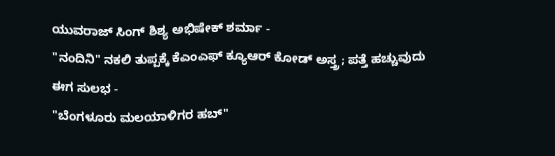ಯುವರಾಜ್ ಸಿಂಗ್ ಶಿಶ್ಯ ಅಭಿಷೇಕ್ ಶರ್ಮಾ -
"ನಂದಿನಿ" ನಕಲಿ ತುಪ್ಪಕ್ಕೆ ಕೆಎಂಎಫ್ ಕ್ಯೂಆರ್ ಕೋಡ್ ಅಸ್ತ್ರ; ಪತ್ತೆ ಹಚ್ಚುವುದು ಈಗ ಸುಲಭ -
"ಬೆಂಗಳೂರು ಮಲಯಾಳಿಗರ ಹಬ್"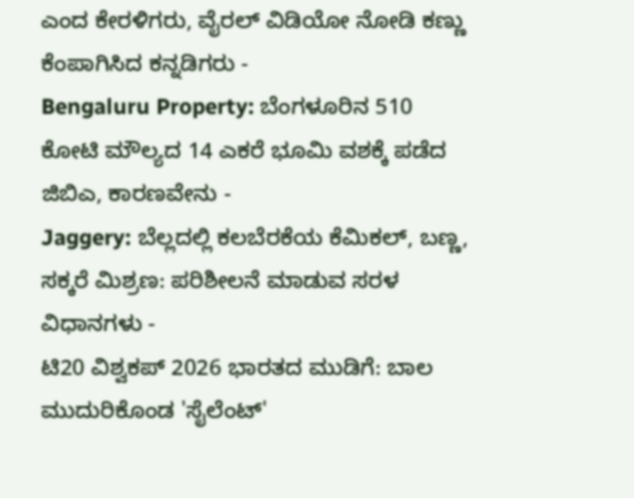ಎಂದ ಕೇರಳಿಗರು, ವೈರಲ್ ವಿಡಿಯೋ ನೋಡಿ ಕಣ್ಣು ಕೆಂಪಾಗಿಸಿದ ಕನ್ನಡಿಗರು -
Bengaluru Property: ಬೆಂಗಳೂರಿನ 510 ಕೋಟಿ ಮೌಲ್ಯದ 14 ಎಕರೆ ಭೂಮಿ ವಶಕ್ಕೆ ಪಡೆದ ಜಿಬಿಎ, ಕಾರಣವೇನು -
Jaggery: ಬೆಲ್ಲದಲ್ಲಿ ಕಲಬೆರಕೆಯ ಕೆಮಿಕಲ್, ಬಣ್ಣ, ಸಕ್ಕರೆ ಮಿಶ್ರಣ: ಪರಿಶೀಲನೆ ಮಾಡುವ ಸರಳ ವಿಧಾನಗಳು -
ಟಿ20 ವಿಶ್ವಕಪ್ 2026 ಭಾರತದ ಮುಡಿಗೆ: ಬಾಲ ಮುದುರಿಕೊಂಡ 'ಸೈಲೆಂಟ್'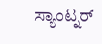ಸ್ಯಾಂಟ್ನರ್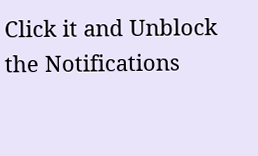Click it and Unblock the Notifications